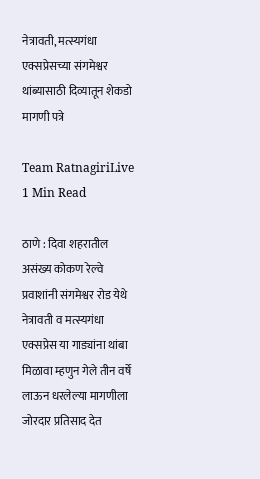नेत्रावती, मत्स्यगंधा एक्सप्रेसच्या संगमेश्वर थांब्यासाठी दिव्यातून शेकडो मागणी पत्रे

Team RatnagiriLive
1 Min Read

ठाणे : दिवा शहरातील असंख्य कोकण रेल्वे प्रवाशांनी संगमेश्वर रोड येथे नेत्रावती व मत्स्यगंधा एक्सप्रेस या गाड्यांना थांबा मिळावा म्हणुन गेले तीन वर्षे लाऊन धरलेल्या मागणीला जोरदार प्रतिसाद देत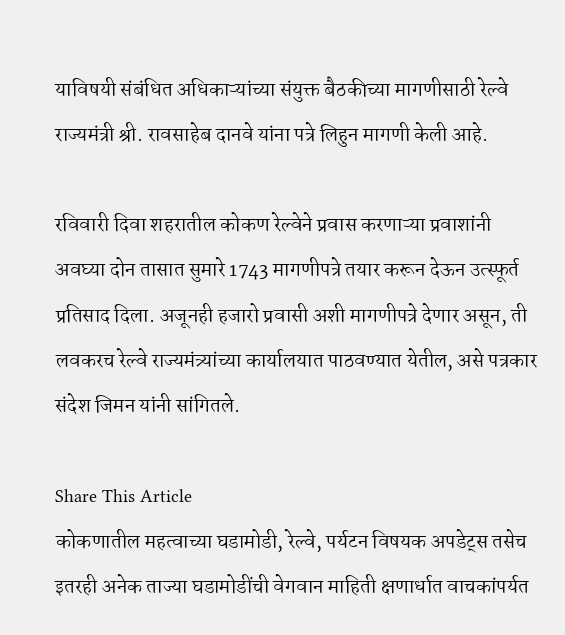याविषयी संबंधित अधिकाऱ्यांच्या संयुक्त बैठकीच्या मागणीसाठी रेल्वे राज्यमंत्री श्री. रावसाहेब दानवे यांना पत्रे लिहुन मागणी केली आहे.

रविवारी दिवा शहरातील कोकण रेल्वेने प्रवास करणाऱ्या प्रवाशांनी अवघ्या दोन तासात सुमारे 1743 मागणीपत्रे तयार करून देऊन उत्स्फूर्त प्रतिसाद दिला. अजूनही हजारो प्रवासी अशी मागणीपत्रे देणार असून, ती लवकरच रेल्वे राज्यमंत्र्यांच्या कार्यालयात पाठवण्यात येतील, असे पत्रकार संदेश जिमन यांनी सांगितले.

Share This Article
कोकणातील महत्वाच्या घडामोडी, रेल्वे, पर्यटन विषयक अपडेट्स तसेच इतरही अनेक ताज्या घडामोडींची वेगवान माहिती क्षणार्धात वाचकांपर्यत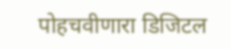पोहचवीणारा डिजिटल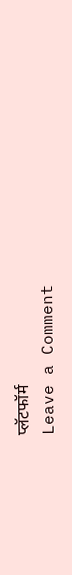प्लॅटफॉर्म
Leave a Comment